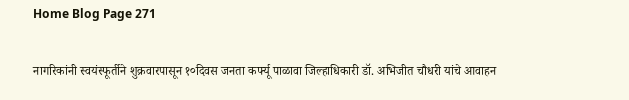Home Blog Page 271

नागरिकांनी स्वयंस्फूर्तीने शुक्रवारपासून १०दिवस जनता कर्फ्यू पाळावा जिल्हाधिकारी डॉ. अभिजीत चौधरी यांचे आवाहन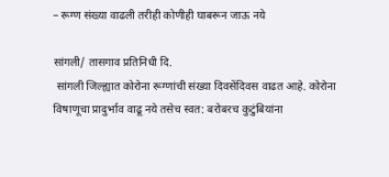– रूग्ण संख्या वाढली तरीही कोणीही घाबरून जाऊ नये

सांगली/ तासगाव प्रतिनिधी दि.
 सांगली जिल्ह्यात कोरोना रूग्णांची संख्या दिवसेंदिवस वाढत आहे. कोरोना विषाणूचा प्रादुर्भाव वाढू नये तसेच स्वत: बरोबरच कुटुंबियांना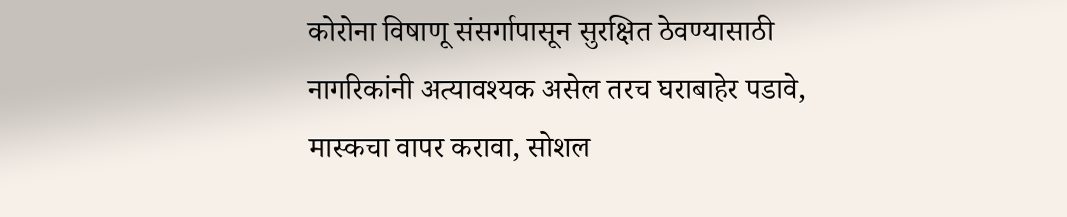कोरोना विषाणू संसर्गापासून सुरक्षित ठेवण्यासाठी नागरिकांनी अत्यावश्यक असेल तरच घराबाहेर पडावे, मास्कचा वापर करावा, सोशल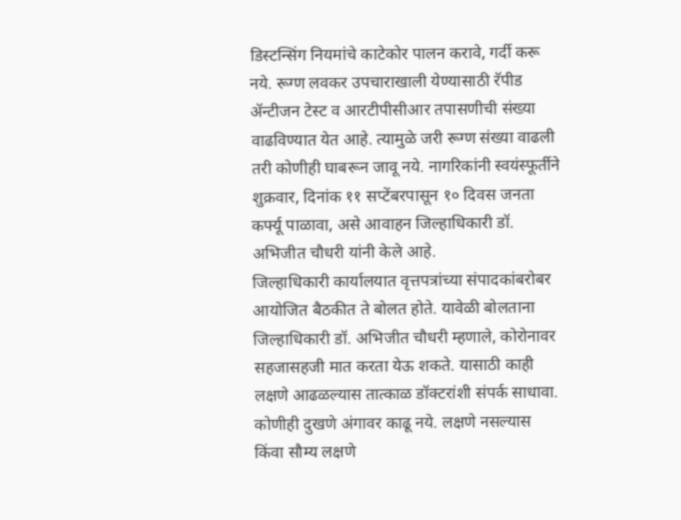डिस्टन्सिंग नियमांचे काटेकोर पालन करावे, गर्दी करू नये. रूग्ण लवकर उपचाराखाली येण्यासाठी रॅपीड ॲन्टीजन टेस्ट व आरटीपीसीआर तपासणीची संख्या वाढविण्यात येत आहे. त्यामुळे जरी रूग्ण संख्या वाढली तरी कोणीही घाबरून जावू नये. नागरिकांनी स्वयंस्फूर्तीने शुक्रवार, दिनांक ११ सप्टेंबरपासून १० दिवस जनता कर्फ्यू पाळावा, असे आवाहन जिल्हाधिकारी डॉ. अभिजीत चौधरी यांनी केले आहे.
जिल्हाधिकारी कार्यालयात वृत्तपत्रांच्या संपादकांबरोबर आयोजित बैठकीत ते बोलत होते. यावेळी बोलताना जिल्हाधिकारी डॉ. अभिजीत चौधरी म्हणाले, कोरोनावर सहजासहजी मात करता येऊ शकते. यासाठी काही लक्षणे आढळल्यास तात्काळ डॉक्टरांशी संपर्क साधावा. कोणीही दुखणे अंगावर काढू नये. लक्षणे नसल्यास किंवा सौम्य लक्षणे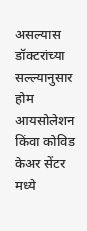असल्यास डॉक्टरांच्या सल्ल्यानुसार होम आयसोलेशन किंवा कोविड केअर सेंटर मध्ये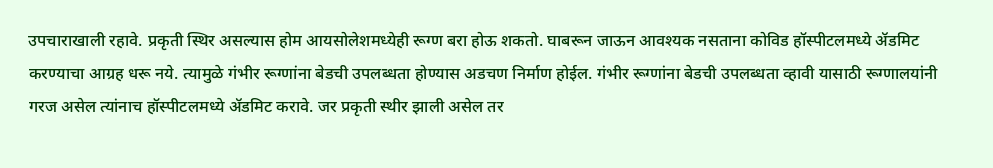उपचाराखाली रहावे. प्रकृती स्थिर असल्यास होम आयसोलेशमध्येही रूग्ण बरा होऊ शकतो. घाबरून जाऊन आवश्यक नसताना कोविड हॉस्पीटलमध्ये ॲडमिट करण्याचा आग्रह धरू नये. त्यामुळे गंभीर रूग्णांना बेडची उपलब्धता होण्यास अडचण निर्माण होईल. गंभीर रूग्णांना बेडची उपलब्धता व्हावी यासाठी रूग्णालयांनी गरज असेल त्यांनाच हॉस्पीटलमध्ये ॲडमिट करावे. जर प्रकृती स्थीर झाली असेल तर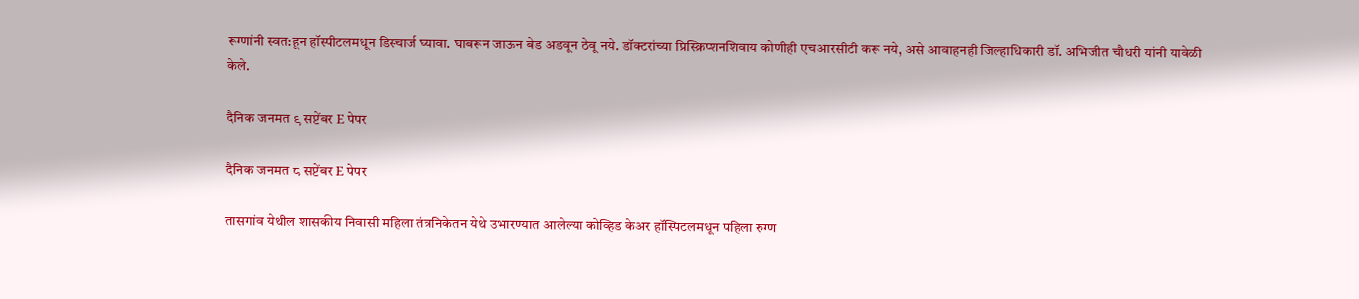रूग्णांनी स्वत:हून हॉस्पीटलमधून डिस्चार्ज घ्यावा. घाबरून जाऊन बेड अडवून ठेवू नये. डॉक्टरांच्या प्रिस्क्रिप्शनशिवाय कोणीही एचआरसीटी करू नये, असे आवाहनही जिल्हाधिकारी डॉ. अभिजीत चौधरी यांनी यावेळी केले.

दैनिक जनमत ९ सप्टेंबर E पेपर

दैनिक जनमत ८ सप्टेंबर E पेपर

तासगांव येथील शासकीय निवासी महिला तंत्रनिकेतन येथे उभारण्यात आलेल्या कोव्हिड केअर हॉस्पिटलमधून पहिला रुग्ण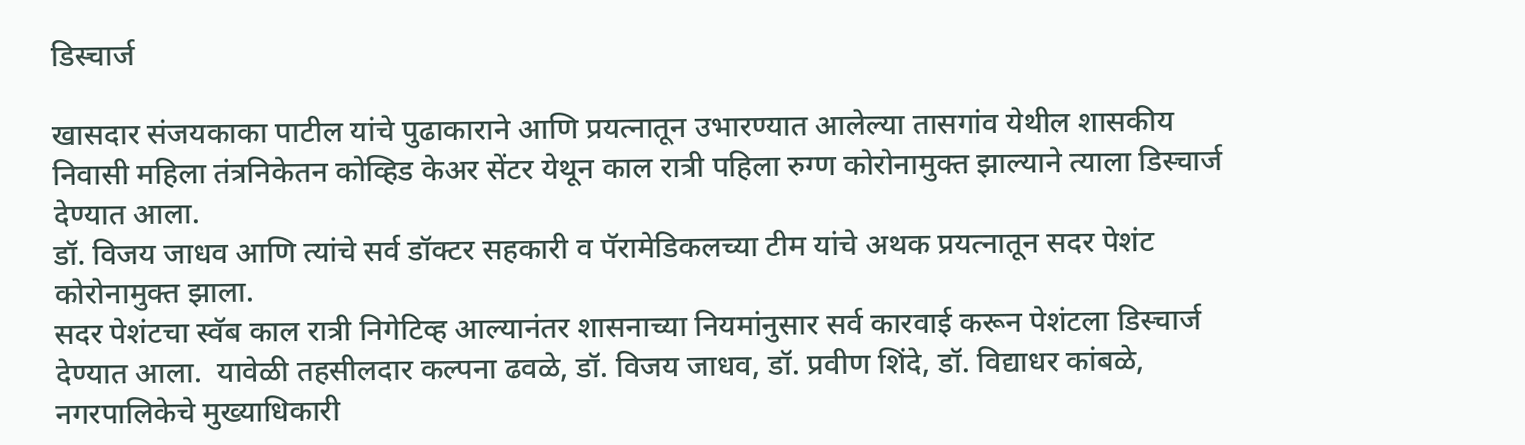डिस्चार्ज

खासदार संजयकाका पाटील यांचे पुढाकाराने आणि प्रयत्नातून उभारण्यात आलेल्या तासगांव येथील शासकीय निवासी महिला तंत्रनिकेतन कोव्हिड केअर सेंटर येथून काल रात्री पहिला रुग्ण कोरोनामुक्त झाल्याने त्याला डिस्चार्ज देण्यात आला.
डॉ. विजय जाधव आणि त्यांचे सर्व डॉक्टर सहकारी व पॅरामेडिकलच्या टीम यांचे अथक प्रयत्नातून सदर पेशंट कोरोनामुक्त झाला.
सदर पेशंटचा स्वॅब काल रात्री निगेटिव्ह आल्यानंतर शासनाच्या नियमांनुसार सर्व कारवाई करून पेशंटला डिस्चार्ज देण्यात आला.  यावेळी तहसीलदार कल्पना ढवळे, डॉ. विजय जाधव, डॉ. प्रवीण शिंदे, डॉ. विद्याधर कांबळे, नगरपालिकेचे मुख्याधिकारी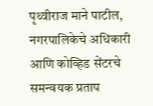पृथ्वीराज माने पाटील, नगरपालिकेचे अधिकारी आणि कोव्हिड सेंटरचे समन्वयक प्रताप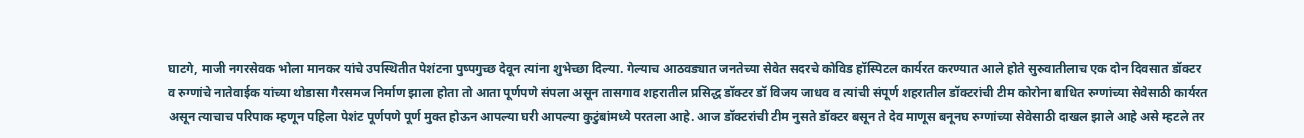घाटगे, माजी नगरसेवक भोला मानकर यांचे उपस्थितीत पेशंटना पुष्पगुच्छ देवून त्यांना शुभेच्छा दिल्या. गेल्याच आठवड्यात जनतेच्या सेवेत सदरचे कोविड हॉस्पिटल कार्यरत करण्यात आले होते सुरुवातीलाच एक दोन दिवसात डॉक्टर व रुग्णांचे नातेवाईक यांच्या थोडासा गैरसमज निर्माण झाला होता तो आता पूर्णपणे संपला असून तासगाव शहरातील प्रसिद्ध डॉक्टर डॉ विजय जाधव व त्यांची संपूर्ण शहरातील डॉक्टरांची टीम कोरोना बाधित रुग्णांच्या सेवेसाठी कार्यरत असून त्याचाच परिपाक म्हणून पहिला पेशंट पूर्णपणे पूर्ण मुक्त होऊन आपल्या घरी आपल्या कुटुंबांमध्ये परतला आहे. आज डॉक्टरांची टीम नुसते डॉक्टर बसून ते देव माणूस बनूनघ रुग्णांच्या सेवेसाठी दाखल झाले आहे असे म्हटले तर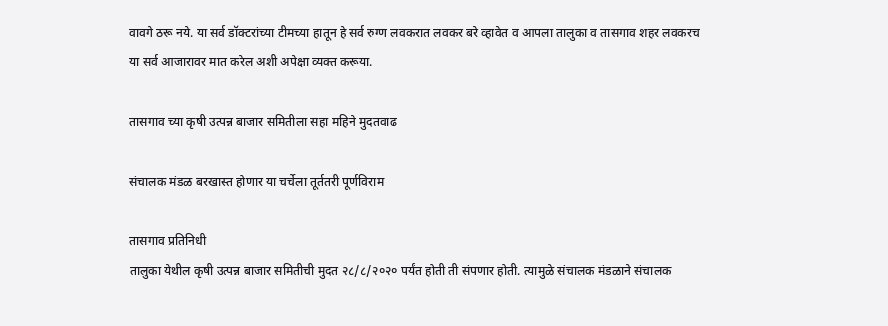वावगे ठरू नये. या सर्व डॉक्टरांच्या टीमच्या हातून हे सर्व रुग्ण लवकरात लवकर बरे व्हावेत व आपला तालुका व तासगाव शहर लवकरच या सर्व आजारावर मात करेल अशी अपेक्षा व्यक्त करूया.

तासगाव च्या कृषी उत्पन्न बाजार समितीला सहा महिने मुदतवाढ

संचालक मंडळ बरखास्त होणार या चर्चेला तूर्ततरी पूर्णविराम

तासगाव प्रतिनिधी
तालुका येथील कृषी उत्पन्न बाजार समितीची मुदत २८/८/२०२० पर्यंत होती ती संपणार होती. त्यामुळे संचालक मंडळाने संचालक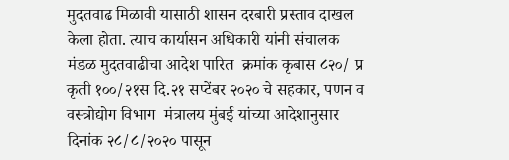मुदतवाढ मिळावी यासाठी शासन दरबारी प्रस्ताव दाखल केला होता. त्याच कार्यासन अधिकारी यांनी संचालक मंडळ मुदतवाढीचा आदेश पारित  क्रमांक कृबास ८२०/ प्र कृती १००/२१स दि.२१ सप्टेंबर २०२० चे सहकार, पणन व वस्त्रोद्योग विभाग  मंत्रालय मुंबई यांच्या आदेशानुसार दिनांक २८/८/२०२० पासून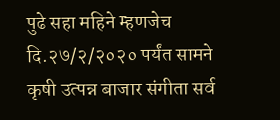पुढे सहा महिने म्हणजेच दि.२७/२/२०२० पर्यंत सामने कृषी उत्पन्न बाजार संगीता सर्व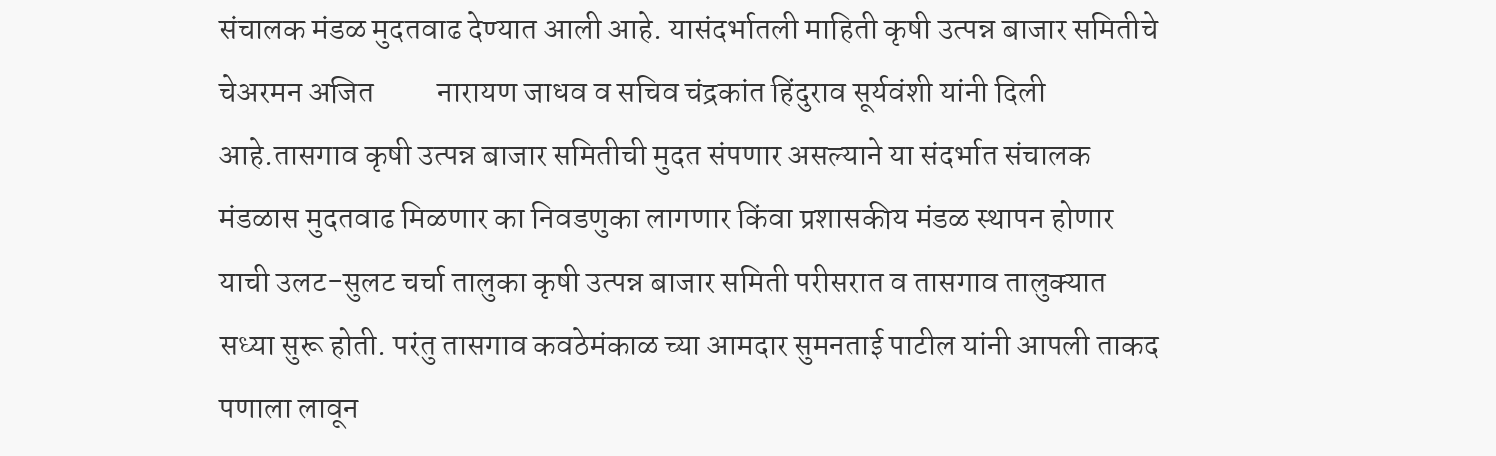संचालक मंडळ मुदतवाढ देण्यात आली आहे. यासंदर्भातली माहिती कृषी उत्पन्न बाजार समितीचे चेअरमन अजित          नारायण जाधव व सचिव चंद्रकांत हिंदुराव सूर्यवंशी यांनी दिली आहे.तासगाव कृषी उत्पन्न बाजार समितीची मुदत संपणार असल्याने या संदर्भात संचालक मंडळास मुदतवाढ मिळणार का निवडणुका लागणार किंवा प्रशासकीय मंडळ स्थापन होणार याची उलट-सुलट चर्चा तालुका कृषी उत्पन्न बाजार समिती परीसरात व तासगाव तालुक्यात सध्या सुरू होती. परंतु तासगाव कवठेमंकाळ च्या आमदार सुमनताई पाटील यांनी आपली ताकद पणाला लावून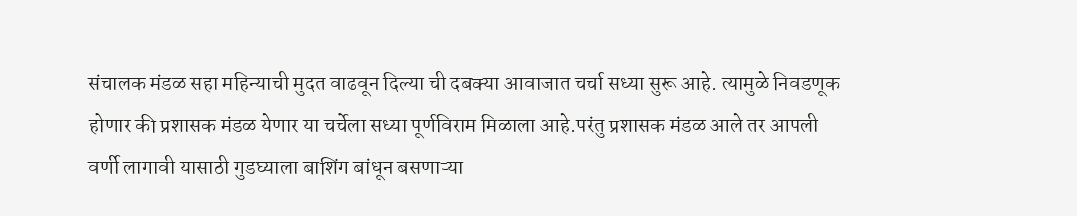संचालक मंडळ सहा महिन्याची मुदत वाढवून दिल्या ची दबक्या आवाजात चर्चा सध्या सुरू आहे. त्यामुळे निवडणूक होणार की प्रशासक मंडळ येणार या चर्चेला सध्या पूर्णविराम मिळाला आहे.परंतु प्रशासक मंडळ आले तर आपली वर्णी लागावी यासाठी गुडघ्याला बाशिंग बांधून बसणाऱ्या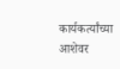कार्यकर्त्यांच्या आशेवर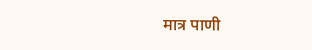मात्र पाणी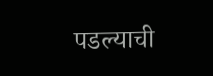पडल्याची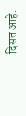दिसत आहे.